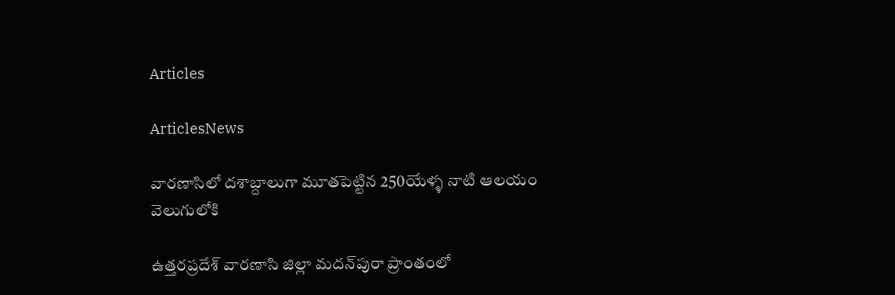Articles

ArticlesNews

వారణాసిలో దశాబ్దాలుగా మూతపెట్టిన 250యేళ్ళ నాటి ఆలయం వెలుగులోకి

ఉత్తరప్రదేశ్ వారణాసి జిల్లా మదన్‌పురా ప్రాంతంలో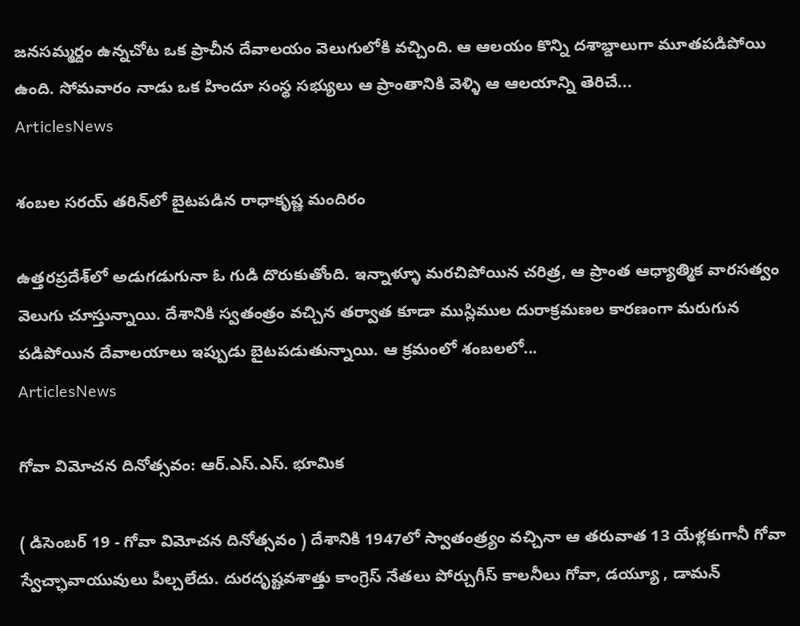జనసమ్మర్దం ఉన్నచోట ఒక ప్రాచీన దేవాలయం వెలుగులోకి వచ్చింది. ఆ ఆలయం కొన్ని దశాబ్దాలుగా మూతపడిపోయి ఉంది. సోమవారం నాడు ఒక హిందూ సంస్థ సభ్యులు ఆ ప్రాంతానికి వెళ్ళి ఆ ఆలయాన్ని తెరిచే...
ArticlesNews

శంబల సరయ్ తరిన్‌లో బైటపడిన రాధాకృష్ణ మందిరం

ఉత్తరప్రదేశ్‌లో అడుగడుగునా ఓ గుడి దొరుకుతోంది. ఇన్నాళ్ళూ మరచిపోయిన చరిత్ర, ఆ ప్రాంత ఆధ్యాత్మిక వారసత్వం వెలుగు చూస్తున్నాయి. దేశానికి స్వతంత్రం వచ్చిన తర్వాత కూడా ముస్లిముల దురాక్రమణల కారణంగా మరుగున పడిపోయిన దేవాలయాలు ఇప్పుడు బైటపడుతున్నాయి. ఆ క్రమంలో శంబలలో...
ArticlesNews

గోవా విమోచన దినోత్సవం: ఆర్.ఎస్.ఎస్. భూమిక

( డిసెంబర్ 19 - గోవా విమోచన దినోత్సవం ) దేశానికి 1947లో స్వాతంత్ర్యం వచ్చినా ఆ తరువాత 13 యేళ్లకుగానీ గోవా స్వేచ్ఛావాయువులు పీల్చలేదు. దురదృష్టవశాత్తు కాంగ్రెస్ నేతలు పోర్చుగీస్ కాలనీలు గోవా, డయ్యూ , డామన్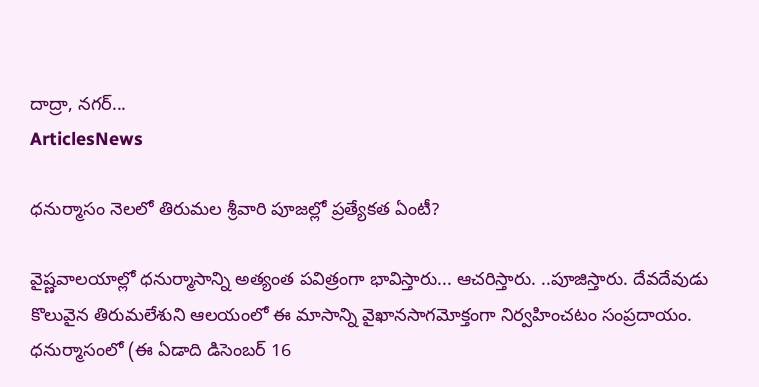దాద్రా, నగర్...
ArticlesNews

ధనుర్మాసం నెలలో తిరుమల శ్రీవారి పూజల్లో ప్రత్యేకత ఏంటీ?

వైష్ణవాలయాల్లో ధనుర్మాసాన్ని అత్యంత పవిత్రంగా భావిస్తారు... ఆచరిస్తారు. ..పూజిస్తారు. దేవదేవుడు కొలువైన తిరుమలేశుని ఆలయంలో ఈ మాసాన్ని వైఖానసాగమోక్తంగా నిర్వహించటం సంప్రదాయం. ధనుర్మాసంలో (ఈ ఏడాది డిసెంబర్ 16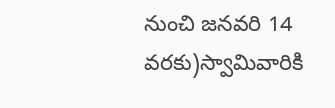నుంచి జనవరి 14 వరకు)స్వామివారికి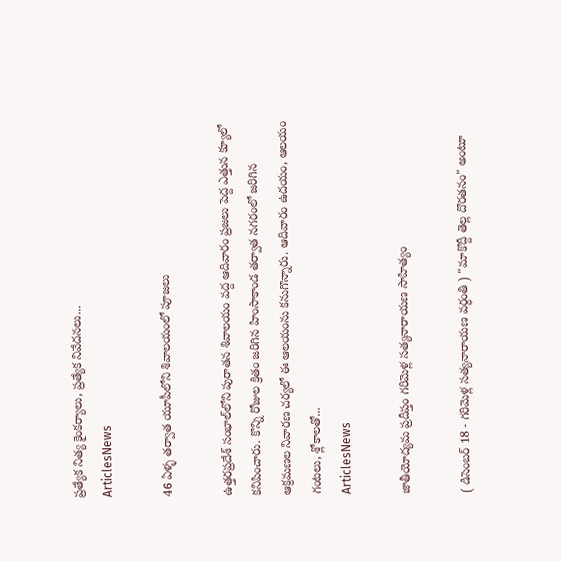ప్రత్యేక నిత్య కైంకర్యాలు, ప్రత్యేక నివేదనలు...
ArticlesNews

46 ఏళ్ళ తర్వాత యూపీలోని శివాలయంలో పూజలు

ఉత్తరప్రదేశ్ సంభాల్‌లోని పురాతన శివాలయం వద్ద ఆదివారం ప్రజలు పెద్ద ఎత్తున క్యూలో కనిపించారు. కొన్ని రోజుల క్రితం జరిగిన హింసాకాండ తర్వాత నగరంలో జరిగిన ఆక్రమణల నివారణ చర్యలో ఈ ఆలయంను కనుగొన్నారు. ఆదివారం ఉదయం, ఆలయం గంటలు, శ్లోకాలతో...
ArticlesNews

జాతీయోద్యమ ప్రదీప్తం గరిమెళ్ల సత్యనారాయణ సాహిత్యం

( డిసెంబర్ 18 - గరిమెళ్ల సత్యనారాయణ వర్ధంతి ) "మాకొద్దీ తెల్ల దొరతనం" అంటూ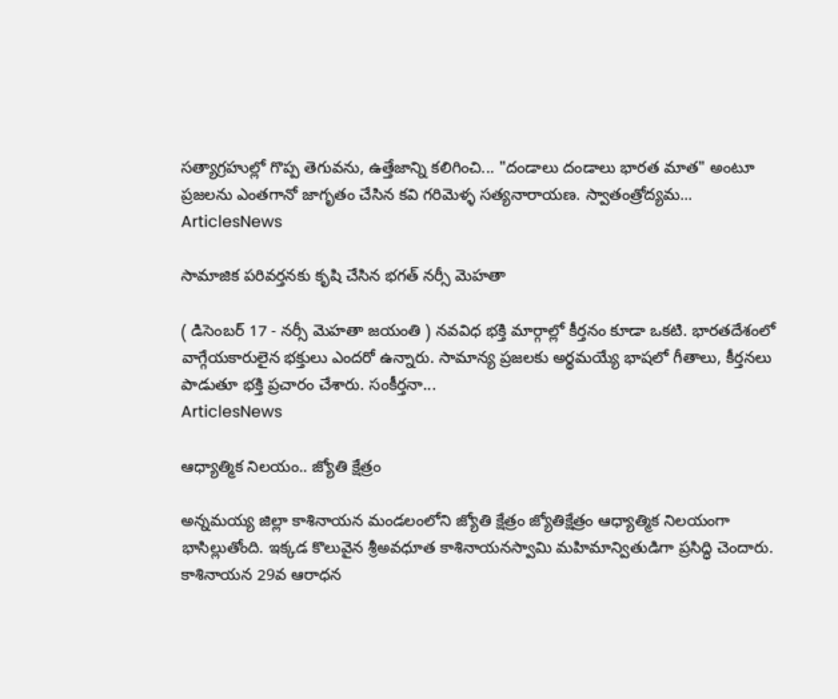సత్యాగ్రహుల్లో గొప్ప తెగువను, ఉత్తేజాన్ని కలిగించి... "దండాలు దండాలు భారత మాత" అంటూ ప్రజలను ఎంతగానో జాగృతం చేసిన కవి గరిమెళ్ళ సత్యనారాయణ. స్వాతంత్రోద్యమ...
ArticlesNews

సామాజిక ప‌రివ‌ర్త‌న‌కు కృషి చేసిన భగత్ నర్సీ మెహతా

( డిసెంబర్ 17 - న‌ర్సీ మెహ‌తా జయంతి ) న‌వవిధ భ‌క్తి మార్గాల్లో కీర్త‌నం కూడా ఒక‌టి. భార‌త‌దేశంలో వాగ్గేయ‌కారులైన భ‌క్తులు ఎంద‌రో ఉన్నారు. సామాన్య ప్ర‌జ‌ల‌కు అర్థ‌మ‌య్యే భాష‌లో గీతాలు, కీర్త‌నలు పాడుతూ భ‌క్తి ప్ర‌చారం చేశారు. సంకీర్త‌నా...
ArticlesNews

ఆధ్యాత్మిక నిలయం.. జ్యోతి క్షేత్రం

అన్నమయ్య జిల్లా కాశినాయన మండలంలోని జ్యోతి క్షేత్రం జ్యోతిక్షేత్రం ఆధ్యాత్మిక నిలయంగా భాసిల్లుతోంది. ఇక్కడ కొలువైన శ్రీఅవధూత కాశినాయనస్వామి మహిమాన్వితుడిగా ప్రసిద్ధి చెందారు. కాశినాయన 29వ ఆరాధన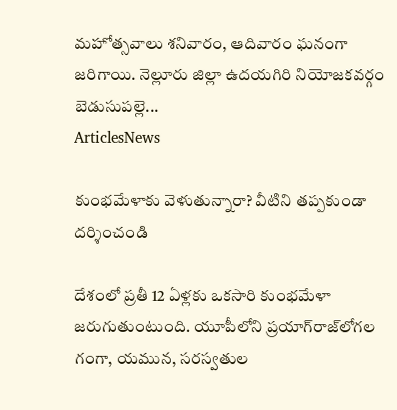మహోత్సవాలు శనివారం, ఆదివారం ఘనంగా జరిగాయి. నెల్లూరు జిల్లా ఉదయగిరి నియోజకవర్గం బెడుసుపల్లె...
ArticlesNews

కుంభమేళాకు వెళుతున్నారా? వీటిని తప్పకుండా దర్శించండి

దేశంలో ప్రతీ 12 ఏళ్లకు ఒకసారి కుంభమేళా జరుగుతుంటుంది. యూపీలోని ప్రయాగ్‌రాజ్‌లోగల గంగా, యమున, సరస్వతుల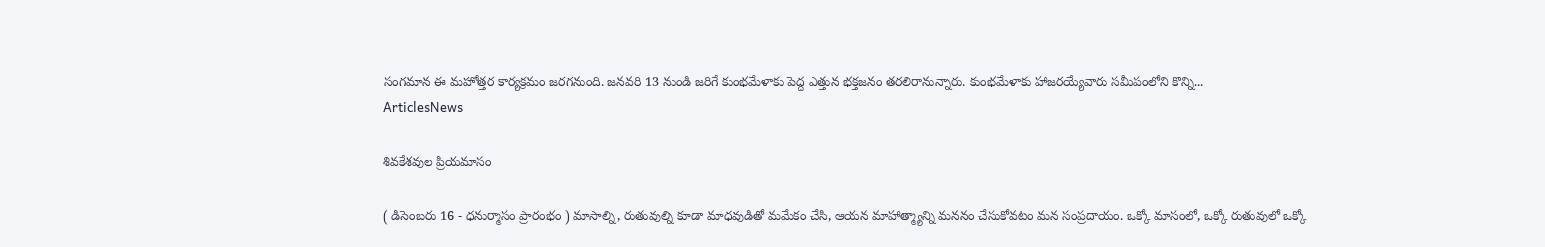సంగమాన ఈ మహోత్తర కార్యక్రమం జరగనుంది. జనవరి 13 నుండి జరిగే కుంభమేళాకు పెద్ద ఎత్తున భక్తజనం తరలిరానున్నారు. కుంభమేళాకు హాజరయ్యేవారు సమీపంలోని కొన్ని...
ArticlesNews

శివకేశవుల ప్రియమాసం

( డిసెంబరు 16 - ధనుర్మాసం ప్రారంభం ) మాసాల్ని, రుతువుల్ని కూడా మాధవుడితో మమేకం చేసి, ఆయన మాహాత్మ్యాన్ని మననం చేసుకోవటం మన సంప్రదాయం. ఒక్కో మాసంలో, ఒక్కో రుతువులో ఒక్కో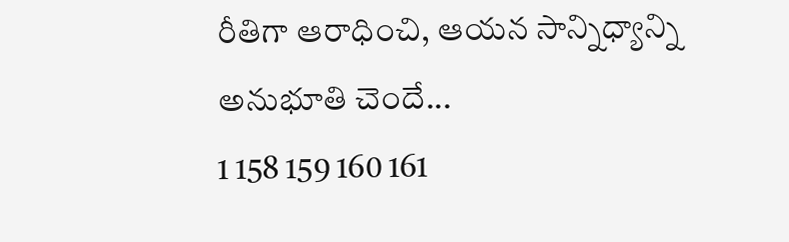రీతిగా ఆరాధించి, ఆయన సాన్నిధ్యాన్ని అనుభూతి చెందే...
1 158 159 160 161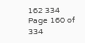162 334
Page 160 of 334